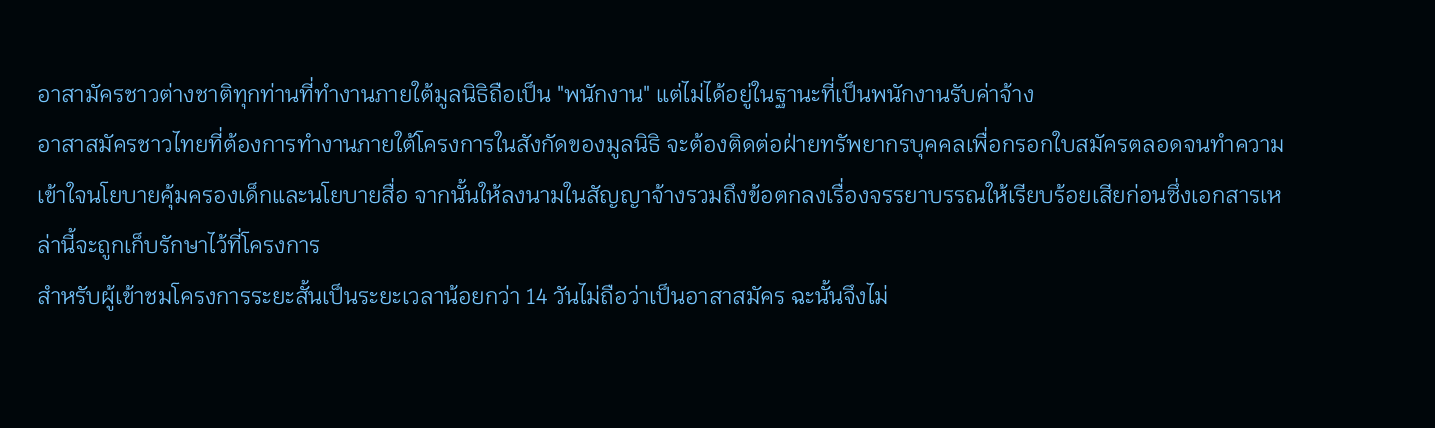อาสามัครชาวต่างชาติทุกท่านที่ทำงานภายใต้มูลนิธิถือเป็น "พนักงาน" แต่ไม่ได้อยู่ในฐานะที่เป็นพนักงานรับค่าจ้าง
อาสาสมัครชาวไทยที่ต้องการทำงานภายใต้โครงการในสังกัดของมูลนิธิ จะต้องติดต่อฝ่ายทรัพยากรบุคคลเพื่อกรอกใบสมัครตลอดจนทำความเข้าใจนโยบายคุ้มครองเด็กและนโยบายสื่อ จากนั้นให้ลงนามในสัญญาจ้างรวมถึงข้อตกลงเรื่องจรรยาบรรณให้เรียบร้อยเสียก่อนซึ่งเอกสารเหล่านี้จะถูกเก็บรักษาไว้ที่โครงการ
สำหรับผู้เข้าชมโครงการระยะสั้นเป็นระยะเวลาน้อยกว่า 14 วันไม่ถือว่าเป็นอาสาสมัคร ฉะนั้นจึงไม่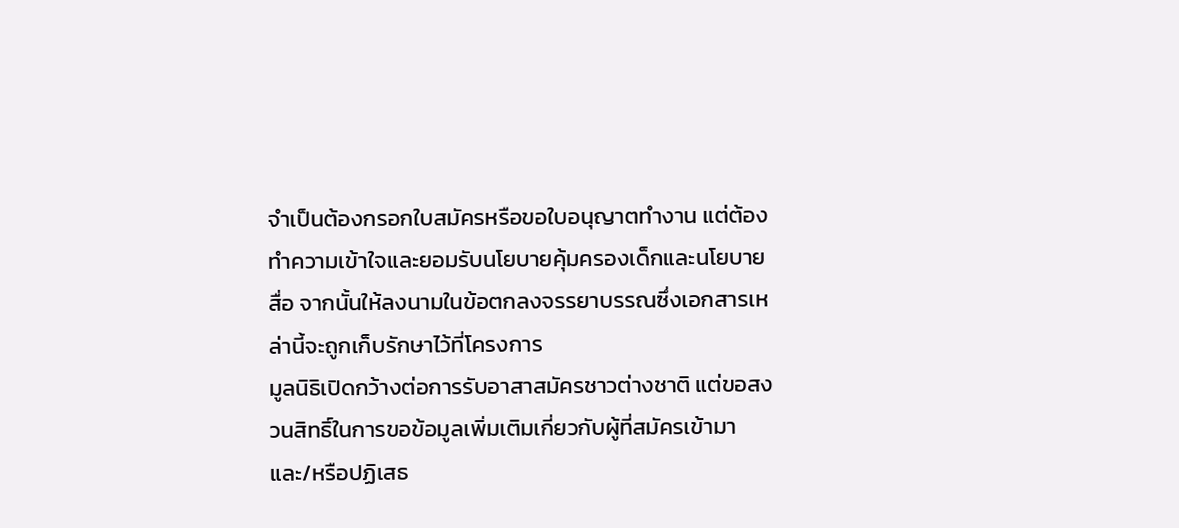จำเป็นต้องกรอกใบสมัครหรือขอใบอนุญาตทำงาน แต่ต้องทำความเข้าใจและยอมรับนโยบายคุ้มครองเด็กและนโยบายสื่อ จากนั้นให้ลงนามในข้อตกลงจรรยาบรรณซึ่งเอกสารเหล่านี้จะถูกเก็บรักษาไว้ที่โครงการ
มูลนิธิเปิดกว้างต่อการรับอาสาสมัครชาวต่างชาติ แต่ขอสงวนสิทธิ์ในการขอข้อมูลเพิ่มเติมเกี่ยวกับผู้ที่สมัครเข้ามา และ/หรือปฏิเสธ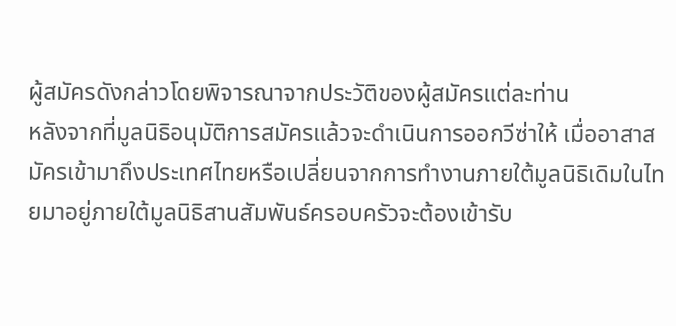ผู้สมัครดังกล่าวโดยพิจารณาจากประวัติของผู้สมัครแต่ละท่าน
หลังจากที่มูลนิธิอนุมัติการสมัครแล้วจะดำเนินการออกวีซ่าให้ เมื่ออาสาสมัครเข้ามาถึงประเทศไทยหรือเปลี่ยนจากการทำงานภายใต้มูลนิธิเดิมในไทยมาอยู่ภายใต้มูลนิธิสานสัมพันธ์ครอบครัวจะต้องเข้ารับ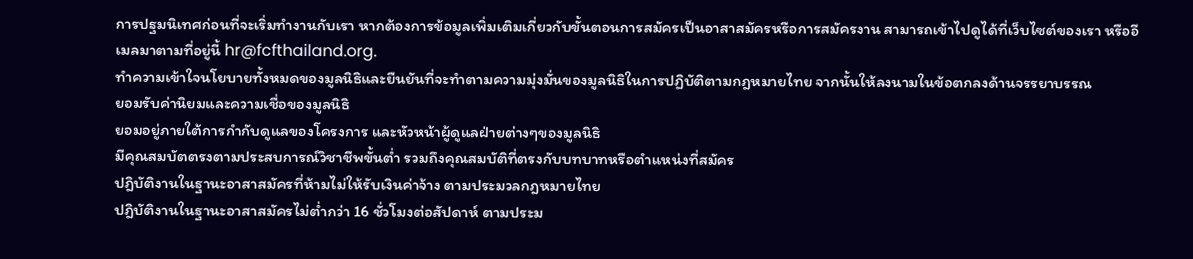การปฐมนิเทศก่อนที่จะเริ่มทำงานกับเรา หากต้องการข้อมูลเพิ่มเติมเกี่ยวกับขั้นตอนการสมัครเป็นอาสาสมัครหรือการสมัครงาน สามารถเข้าไปดูได้ที่เว็บไซต์ของเรา หรืออีเมลมาตามที่อยู่นี้ hr@fcfthailand.org.
ทำความเข้าใจนโยบายทั้งหมดของมูลนิธิและยืนยันที่จะทำตามความมุ่งมั่นของมูลนิธิในการปฏิบัติตามกฎหมายไทย จากนั้นให้ลงนามในข้อตกลงด้านจรรยาบรรณ
ยอมรับค่านิยมและความเชื่อของมูลนิธิ
ยอมอยู่ภายใต้การกำกับดูแลของโครงการ และหัวหน้าผู้ดูแลฝ่ายต่างๆของมูลนิธิ
มีคุณสมบัตตรงตามประสบการณ์วิชาชีพขั้นต่ำ รวมถึงคุณสมบัติที่ตรงกับบทบาทหรือตำแหน่งที่สมัคร
ปฎิบัติงานในฐานะอาสาสมัครที่ห้ามไม่ให้รับเงินค่าจ้าง ตามประมวลกฎหมายไทย
ปฎิบัติงานในฐานะอาสาสมัครไม่ต่ำกว่า 16 ชั่วโมงต่อสัปดาห์ ตามประม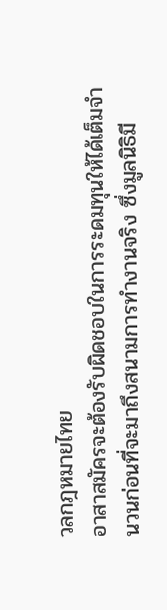วลกฎหมายไทย
อาสาสมัครจะต้องรับผิดชอบในการระดมทุนให้ได้เต็มจำนวนก่อนที่จะมาถึงสนามการทำงานจริง ซึ่งมูลนิธิมี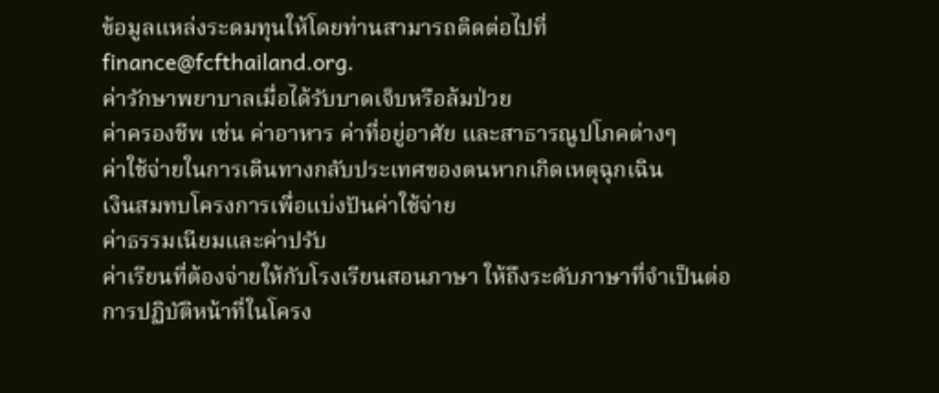ข้อมูลแหล่งระดมทุนให้โดยท่านสามารถติดต่อไปที่ finance@fcfthailand.org.
ค่ารักษาพยาบาลเมื่อได้รับบาดเจ็บหรือล้มป่วย
ค่าครองชีพ เช่น ค่าอาหาร ค่าที่อยู่อาศัย และสาธารณูปโภคต่างๆ
ค่าใช้จ่ายในการเดินทางกลับประเทศของตนหากเกิดเหตุฉุกเฉิน
เงินสมทบโครงการเพื่อแบ่งปันค่าใช้จ่าย
ค่าธรรมเนียมและค่าปรับ
ค่าเรียนที่ต้องจ่ายให้กับโรงเรียนสอนภาษา ให้ถึงระดับภาษาที่จำเป็นต่อการปฏิบัติหน้าที่ในโครง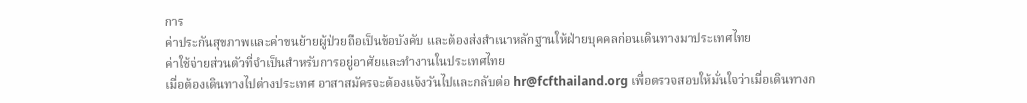การ
ค่าประกันสุขภาพและค่าขนย้ายผู้ป่วยถือเป็นข้อบังคับ และต้องส่งสำเนาหลักฐานให้ฝ่ายบุคคลก่อนเดินทางมาประเทศไทย
ค่าใช้จ่ายส่วนตัวที่จำเป็นสำหรับการอยู่อาศัยและทำงานในประเทศไทย
เมื่อต้องเดินทางไปต่างประเทศ อาสาสมัครจะต้องแจ้งวันไปและกลับต่อ hr@fcfthailand.org เพื่อตรวจสอบให้มั่นใจว่าเมื่อเดินทางก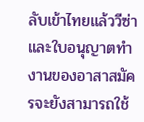ลับเข้าไทยแล้ววีซ่าและใบอนุญาตทำงานของอาสาสมัครจะยังสามารถใช้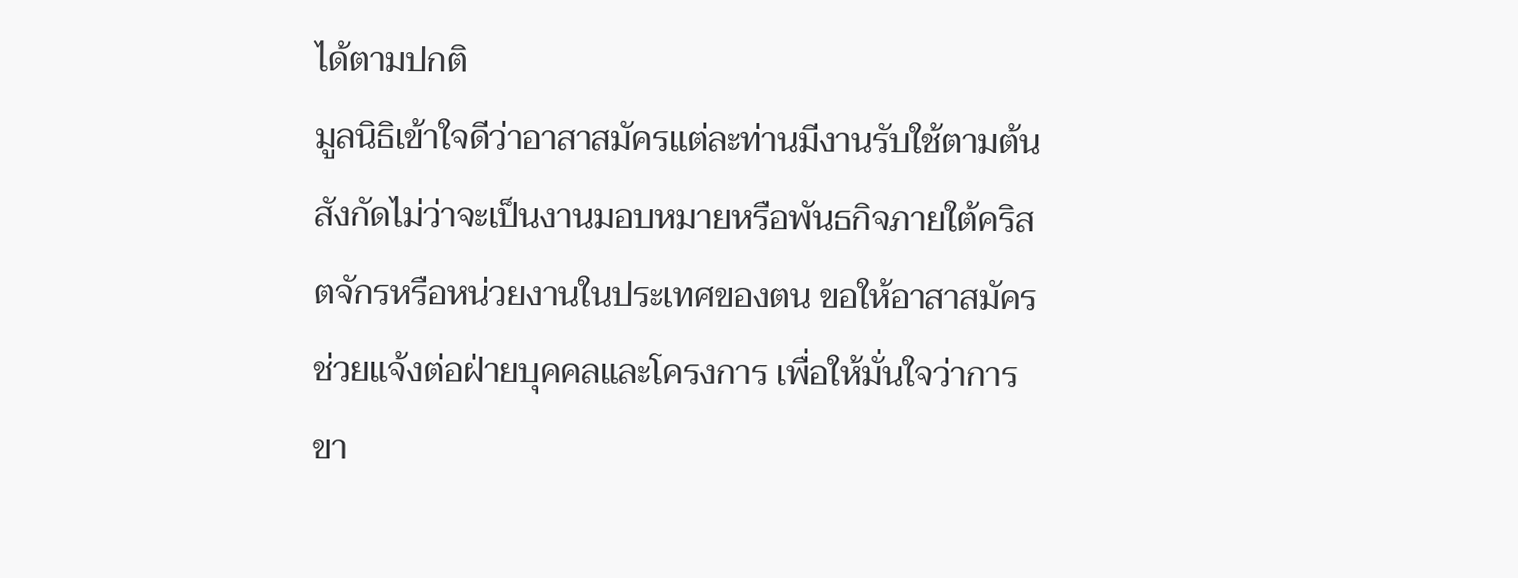ได้ตามปกติ
มูลนิธิเข้าใจดีว่าอาสาสมัครแต่ละท่านมีงานรับใช้ตามต้นสังกัดไม่ว่าจะเป็นงานมอบหมายหรือพันธกิจภายใต้คริสตจักรหรือหน่วยงานในประเทศของตน ขอให้อาสาสมัครช่วยแจ้งต่อฝ่ายบุคคลและโครงการ เพื่อให้มั่นใจว่าการขา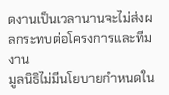ดงานเป็นเวลานานจะไม่ส่งผลกระทบต่อโครงการและทีมงาน
มูลนิธิไม่มีนโยบายกำหนดใน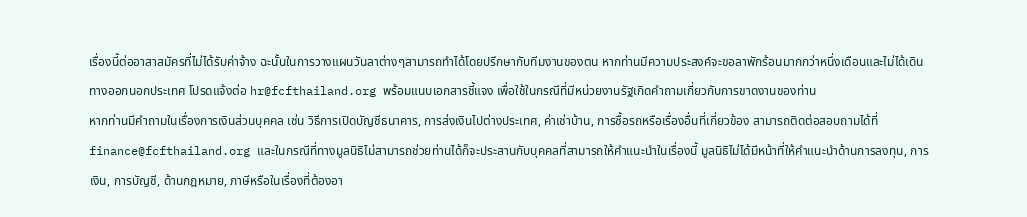เรื่องนี้ต่ออาสาสมัครที่ไม่ได้รับค่าจ้าง ฉะนั้นในการวางแผนวันลาต่างๆสามารถทำได้โดยปรึกษากับทีมงานของตน หากท่านมีความประสงค์จะขอลาพักร้อนมากกว่าหนึ่งเดือนและไม่ได้เดินทางออกนอกประเทศ โปรดแจ้งต่อ hr@fcfthailand.org พร้อมแนบเอกสารชี้แจง เพื่อใช้ในกรณีที่มีหน่วยงานรัฐเกิดคำถามเกี่ยวกับการขาดงานของท่าน
หากท่านมีคำถามในเรื่องการเงินส่วนบุคคล เช่น วิธีการเปิดบัญชีธนาคาร, การส่งเงินไปต่างประเทศ, ค่าเช่าบ้าน, การซื้อรถหรือเรื่องอื่นที่เกี่ยวข้อง สามารถติดต่อสอบถามได้ที่ finance@fcfthailand.org และในกรณีที่ทางมูลนิธิไม่สามารถช่วยท่านได้ก็จะประสานกับบุคคลที่สามารถให้คำแนะนำในเรื่องนี้ มูลนิธิไม่ได้มีหน้าที่ให้คำแนะนำด้านการลงทุน, การเงิน, การบัญชี, ด้านกฎหมาย, ภาษีหรือในเรื่องที่ต้องอา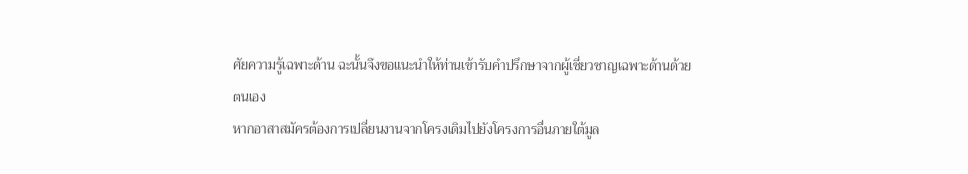ศัยความรู้เฉพาะด้าน ฉะนั้นจึงขอแนะนำให้ท่านเข้ารับคำปรึกษาจากผู้เชี่ยวชาญเฉพาะด้านด้วยตนเอง
หากอาสาสมัครต้องการเปลี่ยนงานจากโครงเดิมไปยังโครงการอื่นภายใต้มูล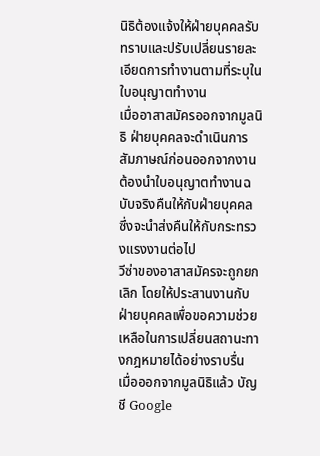นิธิต้องแจ้งให้ฝ่ายบุคคลรับทราบและปรับเปลี่ยนรายละเอียดการทำงานตามที่ระบุในใบอนุญาตทำงาน
เมื่ออาสาสมัครออกจากมูลนิธิ ฝ่ายบุคคลจะดำเนินการสัมภาษณ์ก่อนออกจากงาน
ต้องนำใบอนุญาตทำงานฉบับจริงคืนให้กับฝ่ายบุคคล ซึ่งจะนำส่งคืนให้กับกระทรวงแรงงานต่อไป
วีซ่าของอาสาสมัครจะถูกยกเลิก โดยให้ประสานงานกับฝ่ายบุคคลเพื่อขอความช่วยเหลือในการเปลี่ยนสถานะทางกฎหมายได้อย่างราบรื่น
เมื่อออกจากมูลนิธิแล้ว บัญชี Google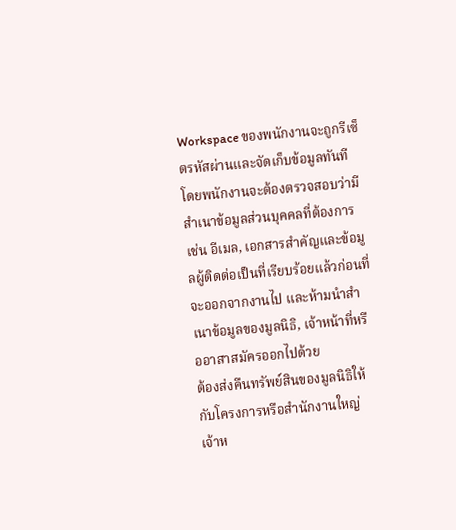Workspace ของพนักงานจะถูกรีเซ็ตรหัสผ่านและจัดเก็บข้อมูลทันที โดยพนักงานจะต้องตรวจสอบว่ามีสำเนาข้อมูลส่วนบุคคลที่ต้องการเช่น อีเมล, เอกสารสำคัญและข้อมูลผู้ติดต่อเป็นที่เรียบร้อยแล้วก่อนที่จะออกจากงานไป และห้ามนำสำเนาข้อมูลของมูลนิธิ, เจ้าหน้าที่หรืออาสาสมัครออกไปด้วย
ต้องส่งคืนทรัพย์สินของมูลนิธิให้กับโครงการหรือสำนักงานใหญ่
เจ้าห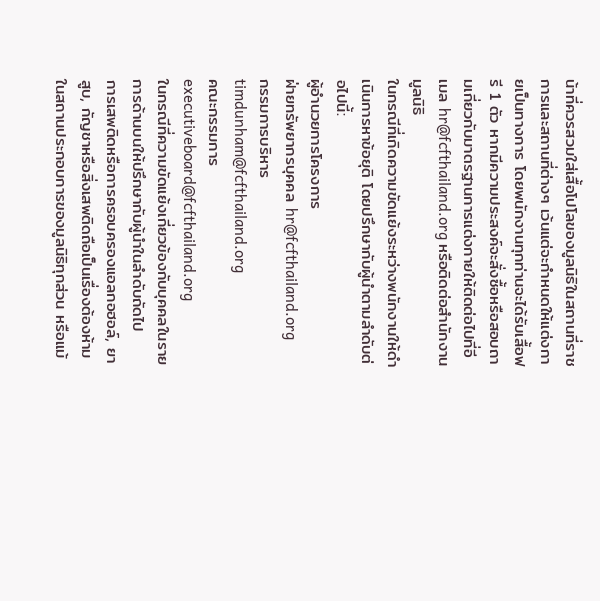น้าที่ควรสวมใส่เสื้อโปโลของมูลนิธิในสถานที่ราชการและสถานที่ต่างๆ เว้นแต่จะกำหนดให้แต่งกายเป็นทางการ โดยพนักงานทุกท่านจะได้รับเสื้อฟรี 1 ตัว หากมีความประสงค์จะสั่งซื้อหรือสอบถามเกี่ยวกับมาตรฐานการแต่งกายให้ติดต่อไปที่อีเมล hr@fcfthailand.org หรือติดต่อสำนักงานมูลนิธิ
ในกรณีที่เกิดความขัดแย้งระหว่างพนักงานให้ดำเนินการหาข้อยุติ โดยปรึกษากับผู้นำตามลำดับต่อไปนี้:
ผู้อำนวยการโครงการ
ฝ่ายทรัพยากรบุคคล hr@fcfthailand.org
กรรมการบริหาร timdunham@fcfthailand.org
คณะกรรมการ executiveboard@fcfthailand.org
ในกรณีที่ความขัดแย้งเกี่ยวข้องกับบุคคลในรายการด้านบนให้ปรึกษากับผู้นำในลำดับถัดไป
การเสพติดหรือการครอบครองแอลกอฮอล์, ยาสูบ, กัญชาหรือสิ่งเสพติดถือเป็นเรื่องต้องห้ามในสถานประกอบการของมูลนิธิทุกส่วน หรือแม้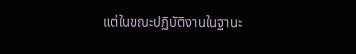แต่ในขณะปฏิบัติงานในฐานะ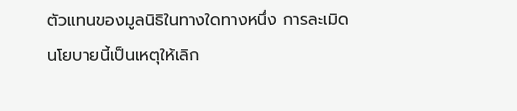ตัวแทนของมูลนิธิในทางใดทางหนึ่ง การละเมิดนโยบายนี้เป็นเหตุให้เลิก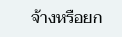จ้างหรือยก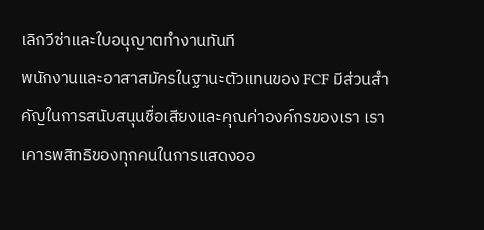เลิกวีซ่าและใบอนุญาตทำงานทันที
พนักงานและอาสาสมัครในฐานะตัวแทนของ FCF มีส่วนสำคัญในการสนับสนุนชื่อเสียงและคุณค่าองค์กรของเรา เราเคารพสิทธิของทุกคนในการแสดงออ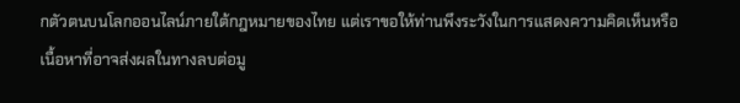กตัวตนบนโลกออนไลน์ภายใต้กฎหมายของไทย แต่เราขอให้ท่านพึงระวังในการแสดงความคิดเห็นหรือเนื้อหาที่อาจส่งผลในทางลบต่อมู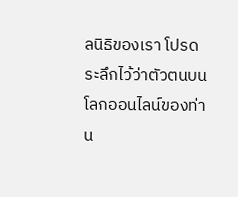ลนิธิของเรา โปรดระลึกไว้ว่าตัวตนบนโลกออนไลน์ของท่าน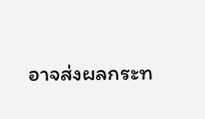อาจส่งผลกระท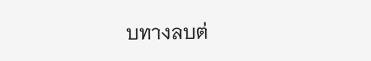บทางลบต่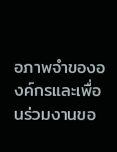อภาพจำขององค์กรและเพื่อนร่วมงานขอ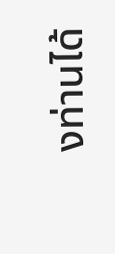งท่านได้